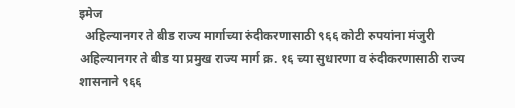इमेज
  अहिल्यानगर ते बीड राज्य मार्गाच्या रुंदीकरणासाठी ९६६ कोटी रुपयांना मंजुरी अहिल्यानगर ते बीड या प्रमुख राज्य मार्ग क्र. १६ च्या सुधारणा व रुंदीकरणासाठी राज्य शासनाने ९६६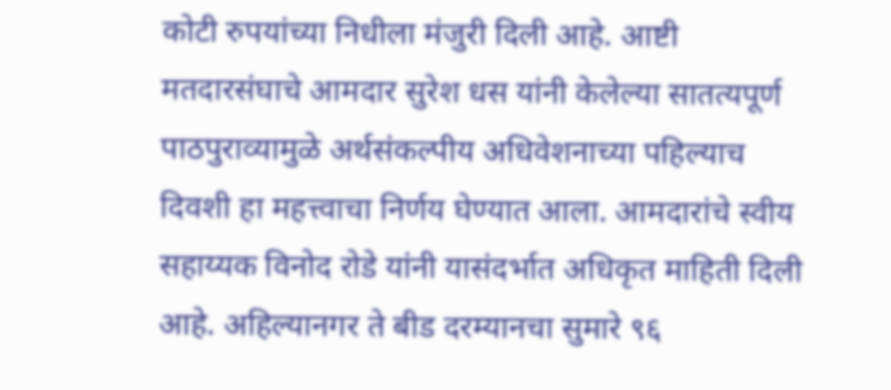कोटी रुपयांच्या निधीला मंजुरी दिली आहे. आष्टी मतदारसंघाचे आमदार सुरेश धस यांनी केलेल्या सातत्यपूर्ण पाठपुराव्यामुळे अर्थसंकल्पीय अधिवेशनाच्या पहिल्याच दिवशी हा महत्त्वाचा निर्णय घेण्यात आला. आमदारांचे स्वीय सहाय्यक विनोद रोडे यांनी यासंदर्भात अधिकृत माहिती दिली आहे. अहिल्यानगर ते बीड दरम्यानचा सुमारे ९६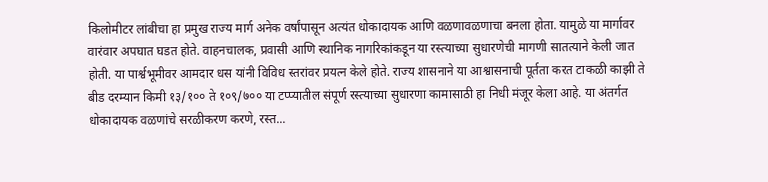किलोमीटर लांबीचा हा प्रमुख राज्य मार्ग अनेक वर्षांपासून अत्यंत धोकादायक आणि वळणावळणाचा बनला होता. यामुळे या मार्गावर वारंवार अपघात घडत होते. वाहनचालक, प्रवासी आणि स्थानिक नागरिकांकडून या रस्त्याच्या सुधारणेची मागणी सातत्याने केली जात होती. या पार्श्वभूमीवर आमदार धस यांनी विविध स्तरांवर प्रयत्न केले होते. राज्य शासनाने या आश्वासनाची पूर्तता करत टाकळी काझी ते बीड दरम्यान किमी १३/१०० ते १०९/७०० या टप्प्यातील संपूर्ण रस्त्याच्या सुधारणा कामासाठी हा निधी मंजूर केला आहे. या अंतर्गत धोकादायक वळणांचे सरळीकरण करणे, रस्त...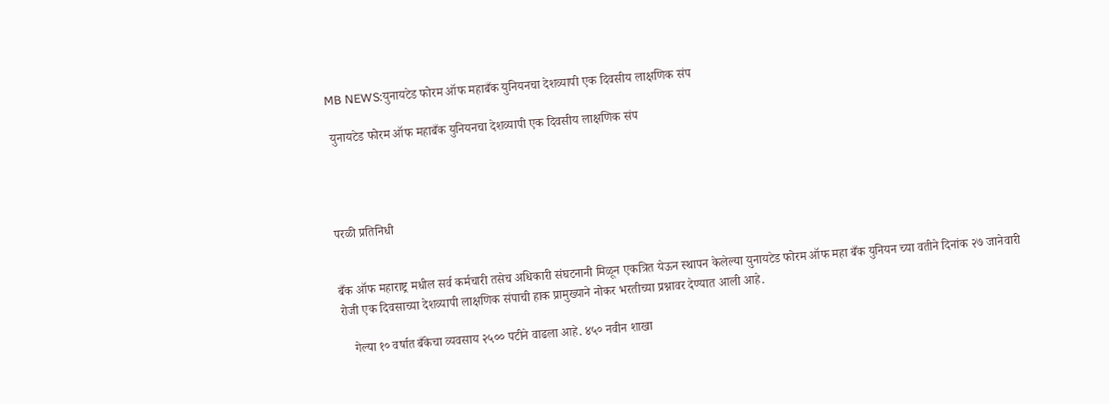MB NEWS:युनायटेड फोरम ऑफ महाबँक युनियनचा देशव्यापी एक दिवसीय लाक्षणिक संप

 युनायटेड फोरम ऑफ महाबँक युनियनचा देशव्यापी एक दिवसीय लाक्षणिक संप




परळी प्रतिनिधी


बँक ऑफ महाराष्ट्र मधील सर्व कर्मचारी तसेच अधिकारी संघटनानी मिळून एकत्रित येऊन स्थापन केलेल्या युनायटेड फोरम ऑफ महा बँक युनियन च्या वतीने दिनांक २७ जानेवारी रोजी एक दिवसाच्या देशव्यापी लाक्षणिक संपाची हाक प्रामुख्याने नोकर भरतीच्या प्रश्नावर देण्यात आली आहे.

    गेल्या १० वर्षात बँकेचा व्यवसाय २५०० पटीने वाढला आहे. ४५० नवीन शाखा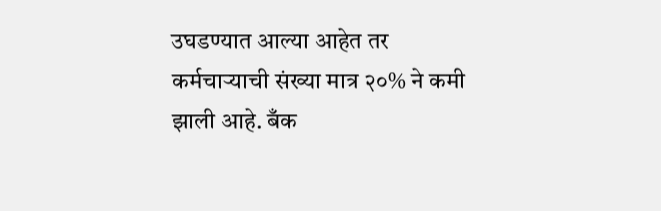उघडण्यात आल्या आहेत तर कर्मचाऱ्याची संख्या मात्र २०% ने कमी झाली आहे. बँक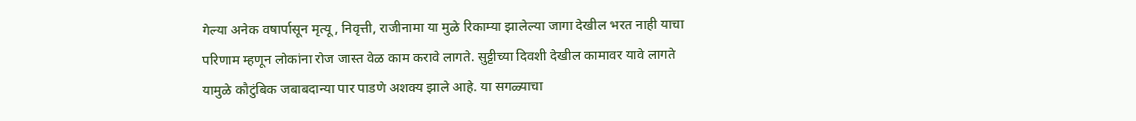गेल्या अनेक वषार्पासून मृत्यू, निवृत्ती, राजीनामा या मुळे रिकाम्या झालेल्या जागा देखील भरत नाही याचा परिणाम म्हणून लोकांना रोज जास्त वेळ काम करावे लागते. सुट्टीच्या दिवशी देखील कामावर यावे लागते यामुळे कौटुंबिक जबाबदान्या पार पाडणे अशक्य झाले आहे. या सगळ्याचा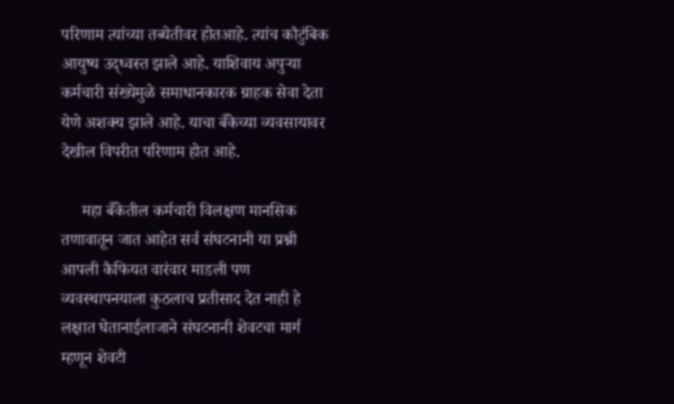परिणाम त्यांच्या तब्येतीवर होतआहे. त्यांच कौटुंबिक आयुष्य उद्ध्वस्त झाले आहे. याशिवाय अपुऱ्या कर्मचारी संख्येमुळे समाधानकारक ग्राहक सेवा देता येणे अशक्य झाले आहे. याचा बँकेच्या व्यवसायावर देखील विपरीत परिणाम होत आहे.

     महा बँकेतील कर्मचारी विलक्षण मानसिक तणावातून जात आहेत सर्व संघटनानी या प्रश्नी आपली कैफियत वारंवार माडली पण व्यवस्थापनयाला कुठलाच प्रतीसाद देत नाही हे लक्षात घेतानाईलाजाने संघटनानी शेवटचा मार्ग म्हणून शेवटी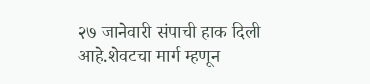२७ जानेवारी संपाची हाक दिली आहे.शेवटचा मार्ग म्हणून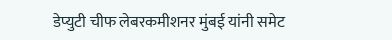डेप्युटी चीफ लेबरकमीशनर मुंबई यांनी समेट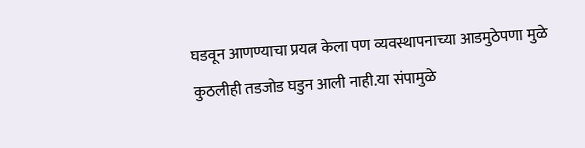घडवून आणण्याचा प्रयत्न केला पण व्यवस्थापनाच्या आडमुठेपणा मुळे कुठलीही तडजोड घडुन आली नाही.या संपामुळे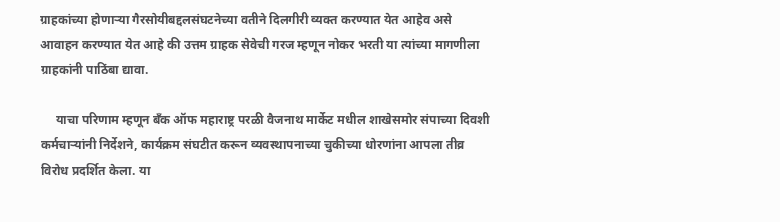ग्राहकांच्या होणाऱ्या गैरसोयीबद्दलसंघटनेच्या वतीने दिलगीरी व्यक्त करण्यात येत आहेव असे आवाहन करण्यात येत आहे की उत्तम ग्राहक सेवेची गरज म्हणून नोकर भरती या त्यांच्या मागणीला ग्राहकांनी पाठिंबा द्यावा.

     याचा परिणाम म्हणून बँक ऑफ महाराष्ट्र परळी वैजनाथ मार्केट मधील शाखेसमोर संपाच्या दिवशी कर्मचाऱ्यांनी निर्देशने, कार्यक्रम संघटीत करून व्यवस्थापनाच्या चुकीच्या धोरणांना आपला तीव्र विरोध प्रदर्शित केला. या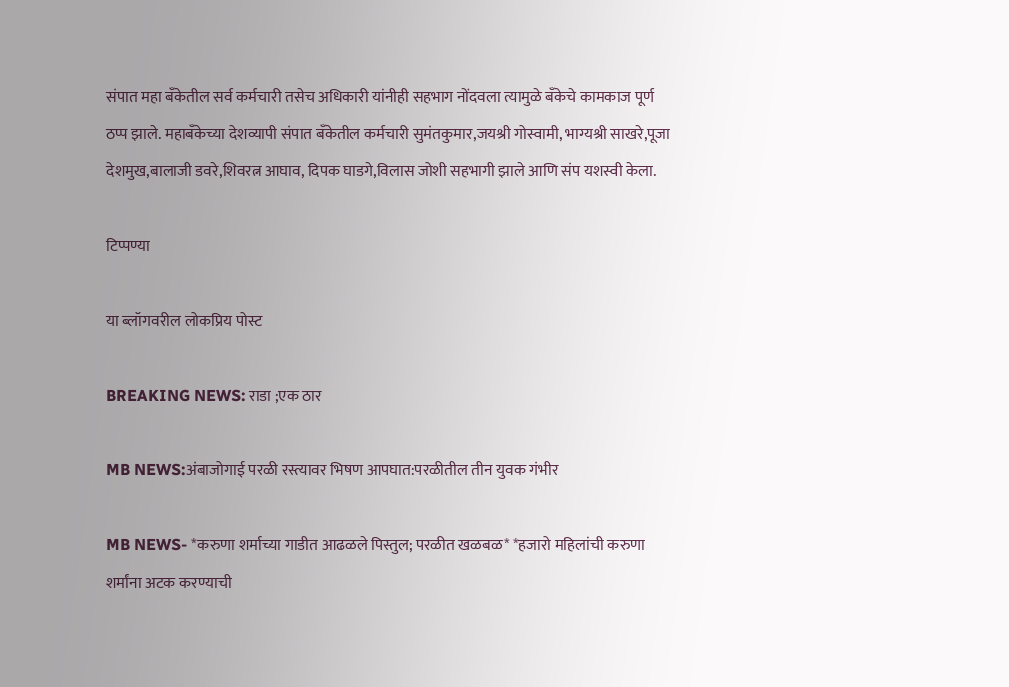संपात महा बँकेतील सर्व कर्मचारी तसेच अधिकारी यांनीही सहभाग नोंदवला त्यामुळे बँकेचे कामकाज पूर्ण ठप्प झाले. महाबँकेच्या देशव्यापी संपात बँकेतील कर्मचारी सुमंतकुमार,जयश्री गोस्वामी, भाग्यश्री साखरे,पूजा देशमुख,बालाजी डवरे,शिवरत्न आघाव, दिपक घाडगे,विलास जोशी सहभागी झाले आणि संप यशस्वी केला.

टिप्पण्या

या ब्लॉगवरील लोकप्रिय पोस्ट

BREAKING NEWS: राडा ;एक ठार

MB NEWS:अंबाजोगाई परळी रस्त्यावर भिषण आपघात:परळीतील तीन युवक गंभीर

MB NEWS- *करुणा शर्माच्या गाडीत आढळले पिस्तुल; परळीत खळबळ* *हजारो महिलांची करुणा शर्मांना अटक करण्याची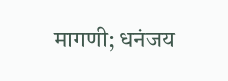मागणी; धनंजय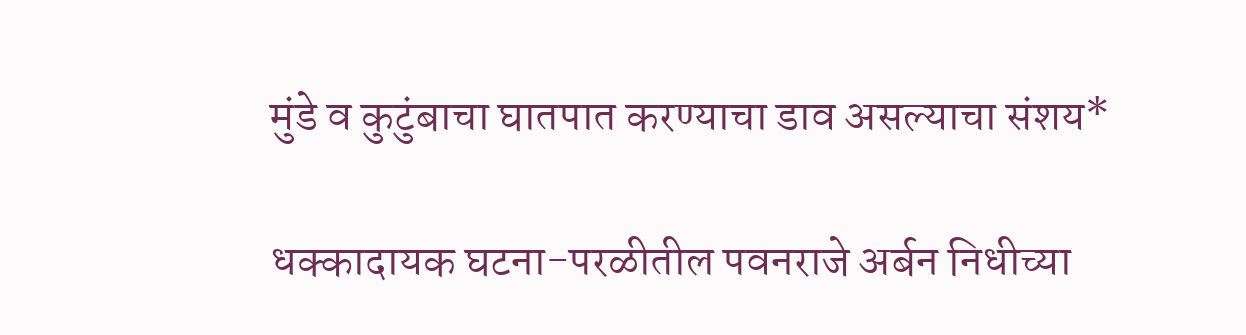मुंडे व कुटुंबाचा घातपात करण्याचा डाव असल्याचा संशय*

धक्कादायक घटना-परळीतील पवनराजे अर्बन निधीच्या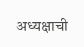अध्यक्षाची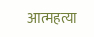आत्महत्या